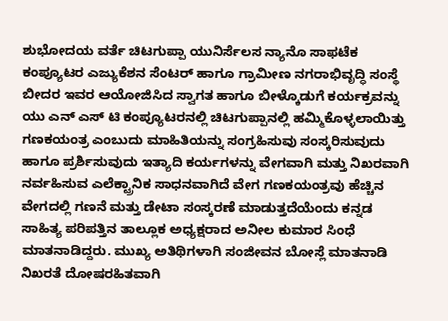ಶುಭೋದಯ ವರ್ತೆ ಚಿಟಗುಪ್ಪಾ ಯುನಿರ್ಸೆಲಸ ನ್ಯಾನೊ ಸಾಫಟೆಕ ಕಂಪ್ಯೂಟರ ಎಜ್ಯುಕೆಶನ ಸೆಂಟರ್ ಹಾಗೂ ಗ್ರಾಮೀಣ ನಗರಾಭಿವೃದ್ಧಿ ಸಂಸ್ಥೆ ಬೀದರ ಇವರ ಆಯೋಜಿಸಿದ ಸ್ವಾಗತ ಹಾಗೂ ಬೀಳ್ಕೊಡುಗೆ ಕರ್ಯಕ್ರವನ್ನು ಯು ಎನ್ ಎಸ್ ಟಿ ಕಂಪ್ಯೂಟರನಲ್ಲಿ ಚಿಟಗುಪ್ಪಾನಲ್ಲಿ ಹಮ್ಮಿಕೊಳ್ಳಲಾಯಿತ್ತು ಗಣಕಯಂತ್ರ ಎಂಬುದು ಮಾಹಿತಿಯನ್ನು ಸಂಗ್ರಹಿಸುವು ಸಂಸ್ಕರಿಸುವುದು ಹಾಗೂ ಪ್ರರ್ಶಿಸುವುದು ಇತ್ಯಾದಿ ಕರ್ಯಗಳನ್ನು ವೇಗವಾಗಿ ಮತ್ತು ನಿಖರವಾಗಿ ನರ್ವಹಿಸುವ ಎಲೆಕ್ಟ್ರಾನಿಕ ಸಾಧನವಾಗಿದೆ ವೇಗ ಗಣಕಯಂತ್ರವು ಹೆಚ್ಚಿನ ವೇಗದಲ್ಲಿ ಗಣನೆ ಮತ್ತು ಡೇಟಾ ಸಂಸ್ಕರಣೆ ಮಾಡುತ್ತದೆಯೆಂದು ಕನ್ನಡ ಸಾಹಿತ್ಯ ಪರಿಪತ್ತಿನ ತಾಲ್ಲೂಕ ಅಧ್ಯಕ್ಷರಾದ ಅನೀಲ ಕುಮಾರ ಸಿಂಧೆ ಮಾತನಾಡಿದ್ದರು. ಮುಖ್ಯ ಅತಿಥಿಗಳಾಗಿ ಸಂಜೀವನ ಬೋಸ್ಲೆ ಮಾತನಾಡಿ ನಿಖರತೆ ದೋಷರಹಿತವಾಗಿ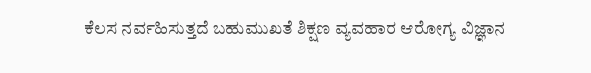ಕೆಲಸ ನರ್ವಹಿಸುತ್ತದೆ ಬಹುಮುಖತೆ ಶಿಕ್ಷಣ ವ್ಯವಹಾರ ಆರೋಗ್ಯ ವಿಜ್ಞಾನ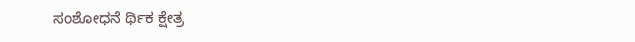ಸಂಶೋಧನೆ ರ್ಥಿಕ ಕ್ಷೇತ್ರ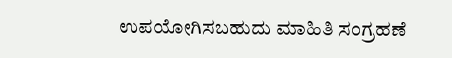ಉಪಯೋಗಿಸಬಹುದು ಮಾಹಿತಿ ಸಂಗ್ರಹಣೆ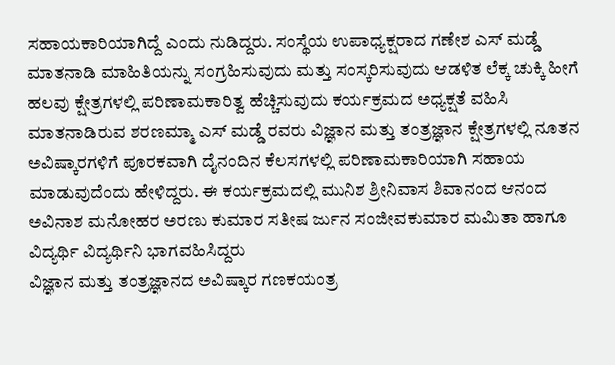ಸಹಾಯಕಾರಿಯಾಗಿದ್ದೆ ಎಂದು ನುಡಿದ್ದರು. ಸಂಸ್ಥೆಯ ಉಪಾಧ್ಯಕ್ಷರಾದ ಗಣೇಶ ಎಸ್ ಮಡ್ಡೆ ಮಾತನಾಡಿ ಮಾಹಿತಿಯನ್ನು ಸಂಗ್ರಹಿಸುವುದು ಮತ್ತು ಸಂಸ್ಕರಿಸುವುದು ಆಡಳಿತ ಲೆಕ್ಕ ಚುಕ್ಕಿ ಹೀಗೆ ಹಲವು ಕ್ಷೇತ್ರಗಳಲ್ಲಿ ಪರಿಣಾಮಕಾರಿತ್ವ ಹೆಚ್ಚಿಸುವುದು ಕರ್ಯಕ್ರಮದ ಅಧ್ಯಕ್ಷತೆ ವಹಿಸಿ ಮಾತನಾಡಿರುವ ಶರಣಮ್ಮಾ ಎಸ್ ಮಡ್ಡೆ ರವರು ವಿಜ್ಞಾನ ಮತ್ತು ತಂತ್ರಜ್ಞಾನ ಕ್ಷೇತ್ರಗಳಲ್ಲಿ ನೂತನ ಅವಿಷ್ಕಾರಗಳಿಗೆ ಪೂರಕವಾಗಿ ದೈನಂದಿನ ಕೆಲಸಗಳಲ್ಲಿ ಪರಿಣಾಮಕಾರಿಯಾಗಿ ಸಹಾಯ ಮಾಡುವುದೆಂದು ಹೇಳಿದ್ದರು. ಈ ಕರ್ಯಕ್ರಮದಲ್ಲಿ ಮುನಿಶ ಶ್ರೀನಿವಾಸ ಶಿವಾನಂದ ಆನಂದ ಅವಿನಾಶ ಮನೋಹರ ಅರಣು ಕುಮಾರ ಸತೀಷ ರ್ಜುನ ಸಂಜೀವಕುಮಾರ ಮಮಿತಾ ಹಾಗೂ ವಿದ್ಯರ್ಥಿ ವಿದ್ಯರ್ಥಿನಿ ಭಾಗವಹಿಸಿದ್ದರು
ವಿಜ್ಞಾನ ಮತ್ತು ತಂತ್ರಜ್ಞಾನದ ಅವಿಷ್ಕಾರ ಗಣಕಯಂತ್ರ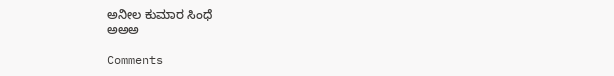ಅನೀಲ ಕುಮಾರ ಸಿಂಧೆ
ಅಅಅ

Comments